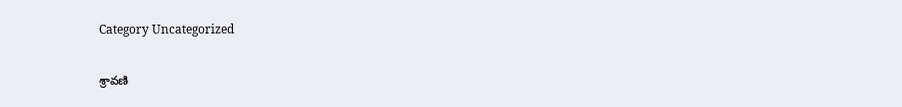Category Uncategorized

శ్రావణి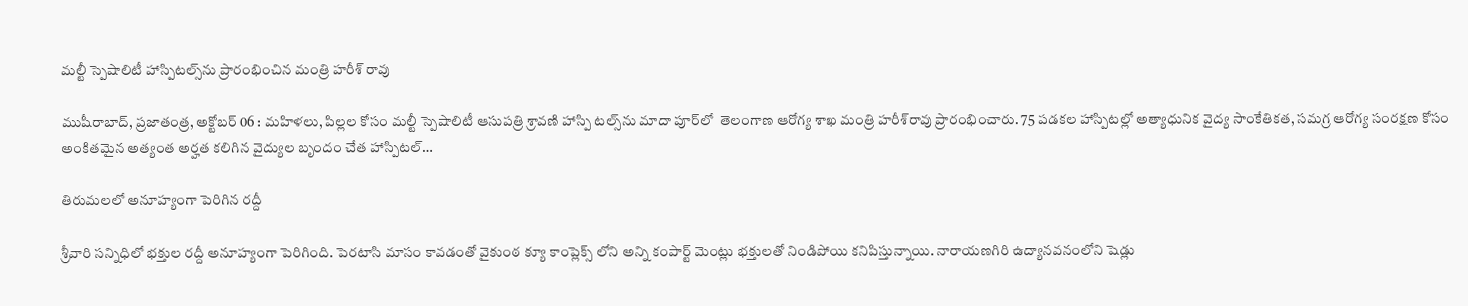మల్టీ స్పెషాలిటీ హాస్పిటల్స్‌ను ప్రారంభించిన మంత్రి హరీశ్‌ ‌రావు

ముషీరాబాద్‌, ప్రజాతంత్ర, అక్టోబర్‌ 06 : మహిళలు, పిల్లల కోసం మల్టీ స్పెషాలిటీ ఆసుపత్రి శ్రావణి హాస్పి టల్స్‌ను మాదా పూర్‌లో  తెలంగాణ ఆరోగ్య శాఖ మంత్రి హరీశ్‌రావు ప్రారంభించారు. 75 పడకల హాస్పిటల్లో అత్యాధునిక వైద్య సాంకేతికత, సమగ్ర ఆరోగ్య సంరక్షణ కోసం అంకితమైన అత్యంత అర్హత కలిగిన వైద్యుల బృందం చేత హాస్పిటల్‌…

తిరుమలలో అనూహ్యంగా పెరిగిన రద్దీ

శ్రీ‌వారి సన్నిధిలో భక్తుల రద్దీ అనూహ్యంగా పెరిగింది. పెరటాసి మాసం కావడంతో వైకుంఠ క్యూ కాంప్లెక్స్ ‌లోని అన్ని కంపార్ట్ ‌మెంట్లు భక్తులతో నిండిపోయి కనిపిస్తున్నాయి. నారాయణగిరి ఉద్యానవనంలోని షెడ్లు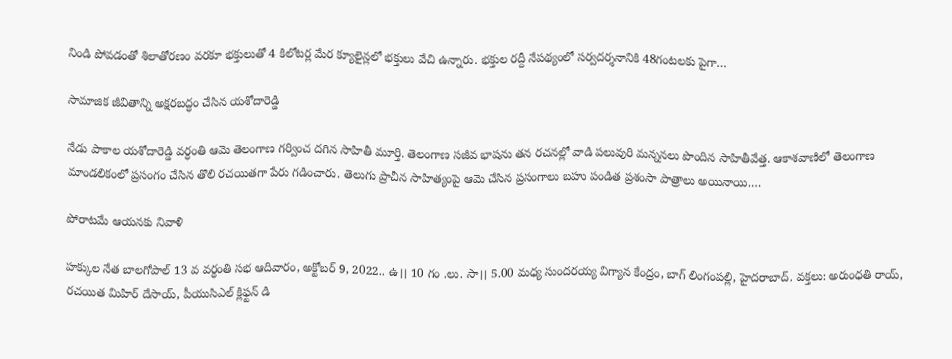నిండి పోవడంతో శిలాతోరణం వరకూ భక్తులుతో 4 కిలోటర్ల మేర క్యూలైన్లలో భక్తులు వేచి ఉన్నారు. భక్తుల రద్దీ నేపథ్యంలో సర్వదర్శనానికి 48గంటలకు పైగా…

సామాజిక జీవితాన్ని అక్షరబద్ధం చేసిన యశోదారెడ్డి

నేడు పాకాల యశోదారెడ్డి వర్ధంతి ఆమె తెలంగాణ గర్వించ దగిన సాహితీ మూర్తి. తెలంగాణ సజీవ భాషను తన రచనల్లో వాడి పలువురి మన్ననలు పొందిన సాహితీవేత్త. ఆకాశవాణిలో తెలంగాణ మాండలికంలో ప్రసంగం చేసిన తొలి రచయితగా పేరు గడించారు. తెలుగు ప్రాచీన సాహిత్యంపై ఆమె చేసిన ప్రసంగాలు బహు పండిత ప్రశంసా పాత్రాలు అయినాయి.…

పోరాటమే ఆయనకు నివాళి

హక్కుల నేత బాలగోపాల్‌ 13 వ వర్ధంతి సభ ఆదివారం, అక్టోబర్‌ 9, 2022.. ఉ।। 10 గం .లు. సా।। 5.00 మధ్య సుందరయ్య విగ్యాన కేంద్రం, బాగ్‌ ‌లింగంపల్లి, హైదరాబాద్‌. వక్తలు: అరుంధతి రాయ్‌, రచయిత మిహిర్‌ ‌దేసాయ్‌, పీయుసిఎల్‌‌ క్లిఫ్టన్‌ ‌డి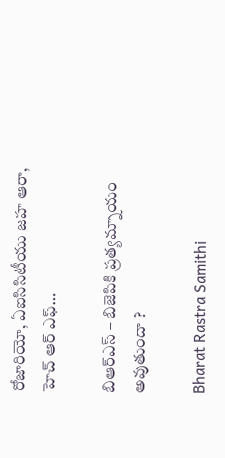రోజారియో, ఏఐసిసిటీయు జహ ఆరా, హెచ్‌ ఆర్‌ ఎఫ్‌…

బిఆర్‌ఎస్‌ – బిజెపికి ప్రత్యమ్నాయం అవుతుందా ?

Bharat Rastra Samithi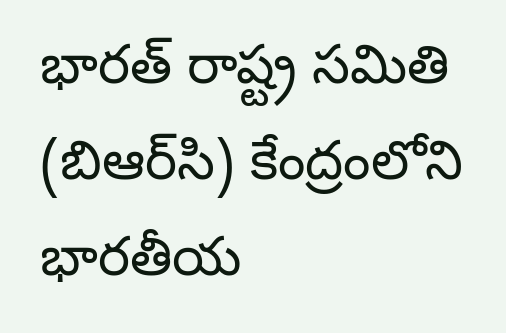భారత్‌ ‌రాష్ట్ర సమితి (బిఆర్‌సి) కేంద్రంలోని భారతీయ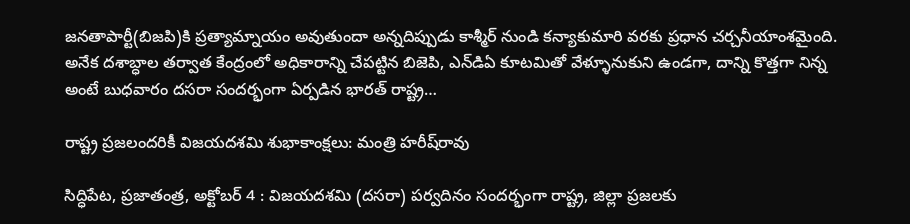జనతాపార్టీ(బిజపి)కి ప్రత్యామ్నాయం అవుతుందా అన్నదిప్పుడు కాశ్మీర్‌ ‌నుండి కన్యాకుమారి వరకు ప్రధాన చర్చనీయాంశమైంది. అనేక దశాబ్ధాల తర్వాత కేంద్రంలో అధికారాన్ని చేపట్టిన బిజెపి, ఎన్‌డిఏ కూటమితో వేళ్ళూనుకుని ఉండగా, దాన్ని కొత్తగా నిన్న అంటే బుధవారం దసరా సందర్భంగా ఏర్పడిన భారత్‌ ‌రాష్ట్ర…

రాష్ట్ర ప్రజలందరికీ విజయదశమి శుభాకాంక్షలు: మంత్రి హరీష్‌రావు

సిద్ధిపేట, ప్రజాతంత్ర, అక్టోబర్‌ 4 : విజయదశమి (దసరా) పర్వదినం సందర్భంగా రాష్ట్ర, జిల్లా ప్రజలకు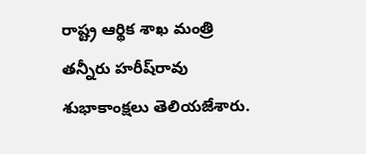రాష్ట్ర ఆర్థిక శాఖ మంత్రి తన్నీరు హరీష్‌రావు శుభాకాంక్షలు తెలియజేశారు.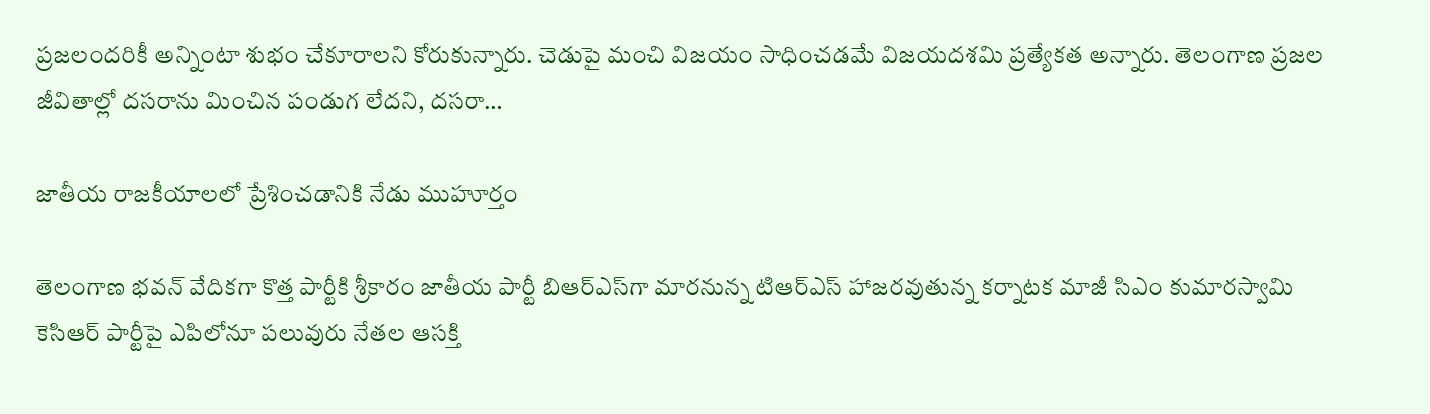ప్రజలందరికీ అన్నింటా శుభం చేకూరాలని కోరుకున్నారు. చెడుపై మంచి విజయం సాధించడమే విజయదశమి ప్రత్యేకత అన్నారు. తెలంగాణ ప్రజల జీవితాల్లో దసరాను మించిన పండుగ లేదని, దసరా…

జాతీయ రాజకీయాలలో ప్రేశించడానికి నేడు ముహూర్తం

తెలంగాణ భవన్‌ ‌వేదికగా కొత్త పార్టీకి శ్రీకారం జాతీయ పార్టీ బిఆర్‌ఎస్‌గా మారనున్న టిఆర్‌ఎస్‌ ‌హాజరవుతున్న కర్నాటక మాజీ సిఎం కుమారస్వామి కెసిఆర్‌ ‌పార్టీపై ఎపిలోనూ పలువురు నేతల ఆసక్తి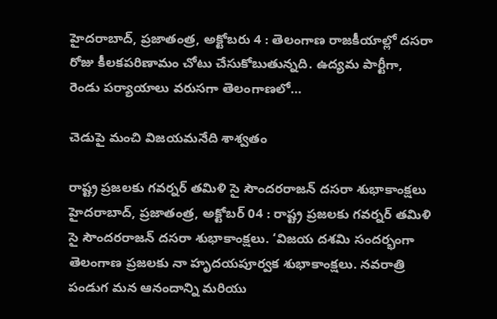హైదరాబాద్‌, ప్రజాతంత్ర, అక్టోబరు 4 : తెలంగాణ రాజకీయాల్లో దసరా రోజు కీలకపరిణామం చోటు చేసుకోబుతున్నది. ఉద్యమ పార్టీగా, రెండు పర్యాయాలు వరుసగా తెలంగాణలో…

చెడుపై మంచి విజయమనేది శాశ్వతం

రాష్ట్ర ప్రజలకు గవర్నర్‌ ‌తమిళి సై సౌందరరాజన్‌ ‌దసరా శుభాకాంక్షలు హైదరాబాద్‌, ప్రజాతంత్ర, అక్టోబర్‌ 04 : రాష్ట్ర ప్రజలకు గవర్నర్‌ ‌తమిళి సై సౌందరరాజన్‌ ‌దసరా శుభాకాంక్షలు. ‘విజయ దశమి సందర్భంగా తెలంగాణ ప్రజలకు నా హృదయపూర్వక శుభాకాంక్షలు. నవరాత్రి పండుగ మన ఆనందాన్ని మరియు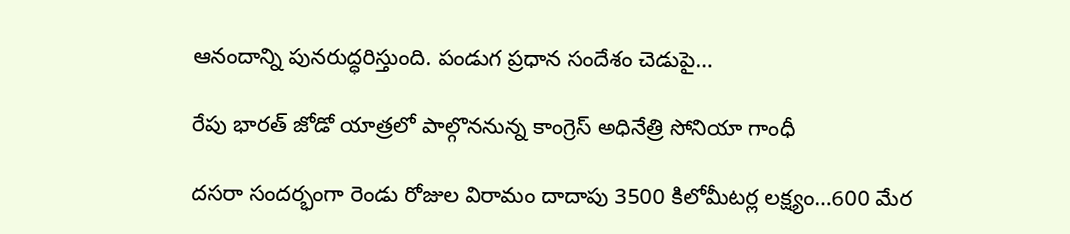ఆనందాన్ని పునరుద్ధరిస్తుంది. పండుగ ప్రధాన సందేశం చెడుపై…

రేపు భారత్‌ ‌జోడో యాత్రలో పాల్గొననున్న కాంగ్రెస్‌ అధినేత్రి సోనియా గాంధీ

దసరా సందర్భంగా రెండు రోజుల విరామం దాదాపు 3500 కిలోమీటర్ల లక్ష్యం…600 మేర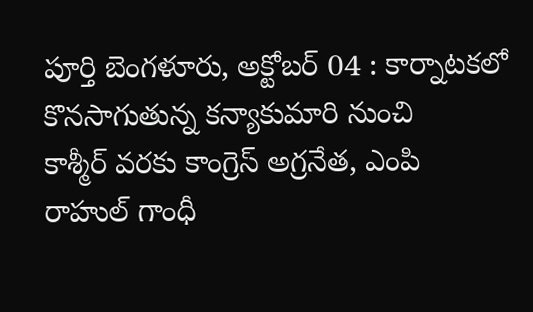పూర్తి బెంగళూరు, అక్టోబర్‌ 04 : కార్నాటకలో కొనసాగుతున్న కన్యాకుమారి నుంచి కాశ్మీర్‌ ‌వరకు కాంగ్రెస్‌ అ‌గ్రనేత, ఎంపి రాహుల్‌ ‌గాంధీ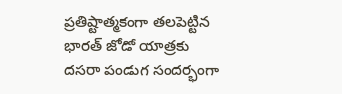ప్రతిష్టాత్మకంగా తలపెట్టిన భారత్‌ ‌జోడో యాత్రకు దసరా పండుగ సందర్భంగా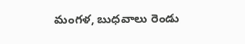మంగళ, బుధవాలు రెండు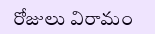రోజులు విరామం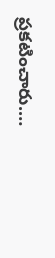ప్రకటించారు.…